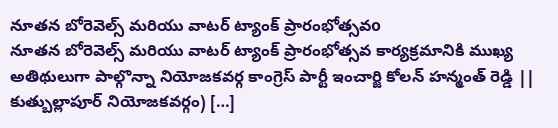నూతన బోరెవెల్స్ మరియు వాటర్ ట్యాంక్ ప్రారంభోత్సవo
నూతన బోరెవెల్స్ మరియు వాటర్ ట్యాంక్ ప్రారంభోత్సవ కార్యక్రమానికి ముఖ్య అతిథులుగా పాల్గొన్నా నియోజకవర్గ కాంగ్రెస్ పార్టీ ఇంచార్జి కోలన్ హన్మంత్ రెడ్డి || కుత్బుల్లాపూర్ నియోజకవర్గం) […]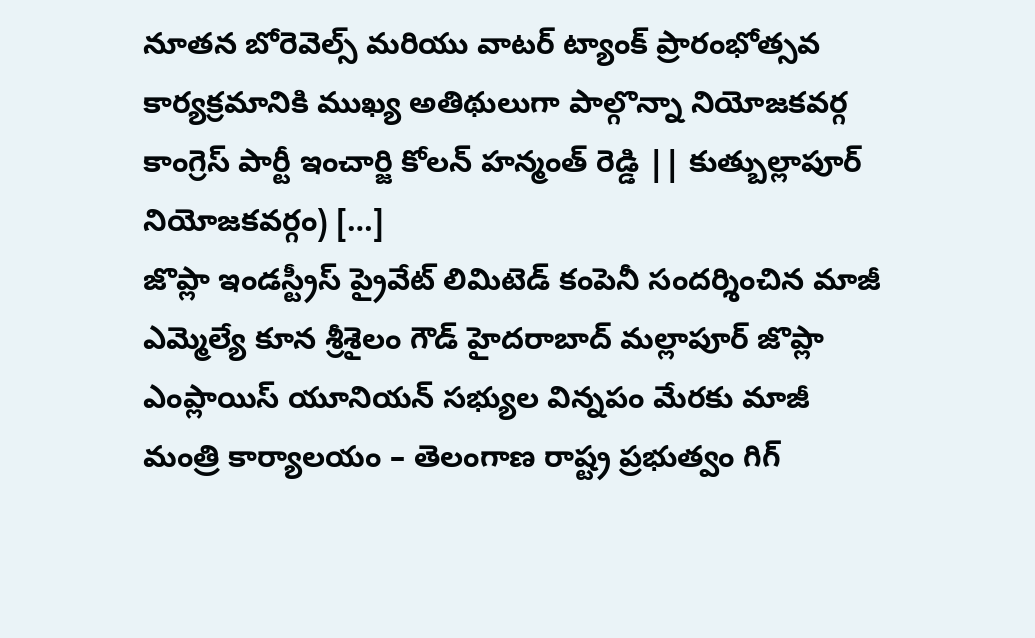నూతన బోరెవెల్స్ మరియు వాటర్ ట్యాంక్ ప్రారంభోత్సవ కార్యక్రమానికి ముఖ్య అతిథులుగా పాల్గొన్నా నియోజకవర్గ కాంగ్రెస్ పార్టీ ఇంచార్జి కోలన్ హన్మంత్ రెడ్డి || కుత్బుల్లాపూర్ నియోజకవర్గం) […]
జొప్లా ఇండస్ట్రీస్ ప్రైవేట్ లిమిటెడ్ కంపెనీ సందర్శించిన మాజీ ఎమ్మెల్యే కూన శ్రీశైలం గౌడ్ హైదరాబాద్ మల్లాపూర్ జొప్లా ఎంప్లాయిస్ యూనియన్ సభ్యుల విన్నపం మేరకు మాజీ
మంత్రి కార్యాలయం – తెలంగాణ రాష్ట్ర ప్రభుత్వం గిగ్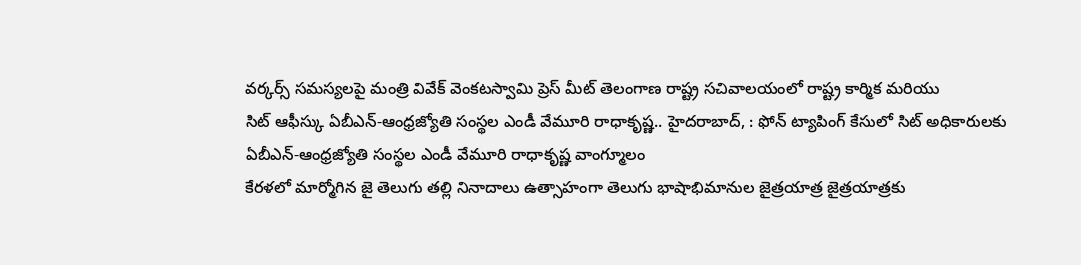వర్కర్స్ సమస్యలపై మంత్రి వివేక్ వెంకటస్వామి ప్రెస్ మీట్ తెలంగాణ రాష్ట్ర సచివాలయంలో రాష్ట్ర కార్మిక మరియు
సిట్ ఆఫీస్కు ఏబీఎన్-ఆంధ్రజ్యోతి సంస్థల ఎండీ వేమూరి రాధాకృష్ణ.. హైదరాబాద్, : ఫోన్ ట్యాపింగ్ కేసులో సిట్ అధికారులకు ఏబీఎన్-ఆంధ్రజ్యోతి సంస్థల ఎండీ వేమూరి రాధాకృష్ణ వాంగ్మూలం
కేరళలో మార్మోగిన జై తెలుగు తల్లి నినాదాలు ఉత్సాహంగా తెలుగు భాషాభిమానుల జైత్రయాత్ర జైత్రయాత్రకు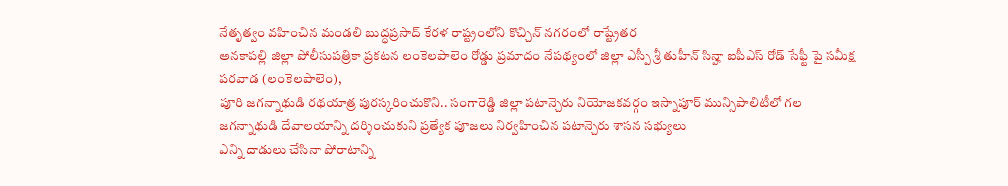నేతృత్వం వహించిన మండలి బుద్ధప్రసాద్ కేరళ రాష్ట్రంలోని కొచ్చిన్ నగరంలో రాష్ట్రేతర
అనకాపల్లి జిల్లా పోలీసుపత్రికా ప్రకటన లంకెలపాలెం రోడ్డు ప్రమాదం నేపథ్యంలో జిల్లా ఎస్పీ శ్రీ తుహీన్ సిన్హా ఐపీఎస్ రోడ్ సేఫ్టీ పై సమీక్ష పరవాడ (లంకెలపాలెం),
పూరి జగన్నాథుడి రథయాత్ర పురస్కరించుకొని.. సంగారెడ్డి జిల్లా పటాన్చెరు నియోజకవర్గం ఇస్నాపూర్ మున్సిపాలిటీలో గల జగన్నాథుడి దేవాలయాన్ని దర్శించుకుని ప్రత్యేక పూజలు నిర్వహించిన పటాన్చెరు శాసన సభ్యులు
ఎన్ని దాడులు చేసినా పోరాటాన్ని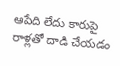ఆపేది లేదు కారుపై రాళ్లతో దాడి చేయడం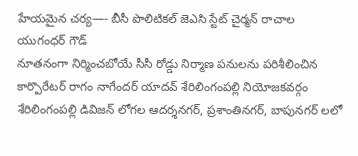హేయమైన చర్య—- బీసీ పొలిటికల్ జెఎసి స్టేట్ చైర్మన్ రాచాల యుగంధర్ గౌడ్
నూతనంగా నిర్మించబోయే సీసీ రోడ్డు నిర్మాణ పనులను పరిశీలించిన కార్పొరేటర్ రాగం నాగేందర్ యాదవ్ శేరిలింగంపల్లి నియోజకవర్గం శేరిలింగంపల్లి డివిజన్ లోగల ఆదర్శనగర్, ప్రశాంతినగర్, బాపునగర్ లలో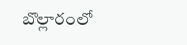బొల్లారంలో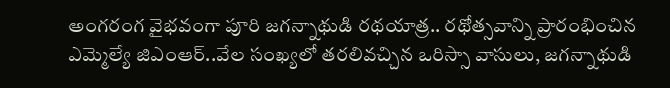అంగరంగ వైభవంగా పూరి జగన్నాథుడి రథయాత్ర.. రథోత్సవాన్ని ప్రారంభించిన ఎమ్మెల్యే జిఎంఆర్..వేల సంఖ్యలో తరలివచ్చిన ఒరిస్సా వాసులు, జగన్నాథుడి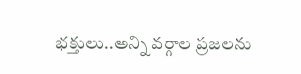భక్తులు..అన్ని వర్గాల ప్రజలను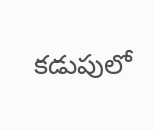కడుపులో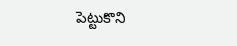పెట్టుకొని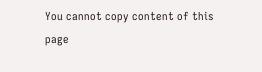You cannot copy content of this page